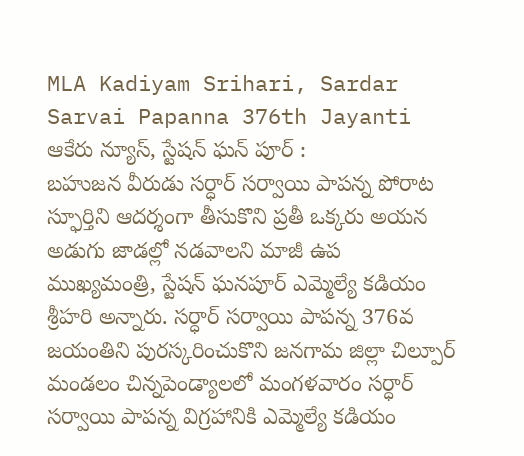MLA Kadiyam Srihari, Sardar Sarvai Papanna 376th Jayanti
ఆకేరు న్యూస్, స్టేషన్ ఘన్ పూర్ :
బహుజన వీరుడు సర్ధార్ సర్వాయి పాపన్న పోరాట స్ఫూర్తిని ఆదర్శంగా తీసుకొని ప్రతీ ఒక్కరు అయన అడుగు జాడల్లో నడవాలని మాజీ ఉప ముఖ్యమంత్రి, స్టేషన్ ఘనపూర్ ఎమ్మెల్యే కడియం శ్రీహరి అన్నారు. సర్ధార్ సర్వాయి పాపన్న 376వ జయంతిని పురస్కరించుకొని జనగామ జిల్లా చిల్పూర్ మండలం చిన్నపెండ్యాలలో మంగళవారం సర్ధార్ సర్వాయి పాపన్న విగ్రహానికి ఎమ్మెల్యే కడియం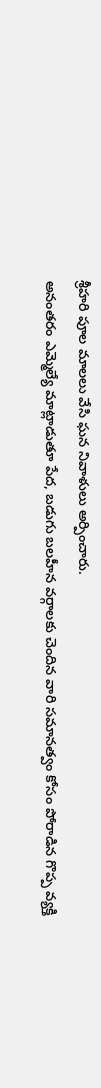శ్రీహరి పూల మాలలు వేసి ఘన నివాళులు అర్పించారు.
అనంతరం ఎమ్మెల్యే మాట్లాడుతూ పేద, బడుగు బలహీన వర్గాలకు చెందిన వారి సమానత్వం కోసం పోరాడిన గొప్ప వ్యక్తి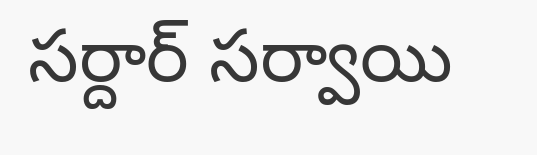సర్దార్ సర్వాయి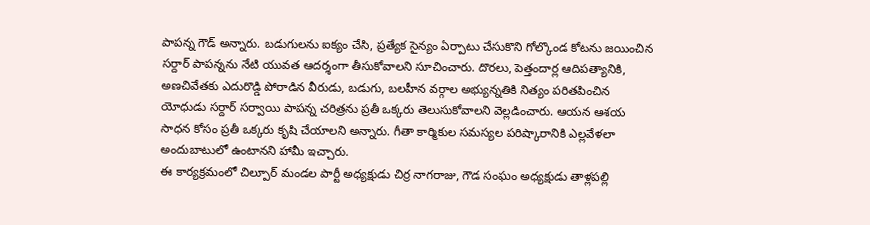పాపన్న గౌడ్ అన్నారు. బడుగులను ఐక్యం చేసి, ప్రత్యేక సైన్యం ఏర్పాటు చేసుకొని గోల్కొండ కోటను జయించిన సర్దార్ పాపన్నను నేటి యువత ఆదర్శంగా తీసుకోవాలని సూచించారు. దొరలు, పెత్తందార్ల ఆదిపత్యానికి, అణచివేతకు ఎదురొడ్డి పోరాడిన వీరుడు, బడుగు, బలహీన వర్గాల అభ్యున్నతికి నిత్యం పరితపించిన యోధుడు సర్దార్ సర్వాయి పాపన్న చరిత్రను ప్రతీ ఒక్కరు తెలుసుకోవాలని వెల్లడించారు. ఆయన ఆశయ సాధన కోసం ప్రతీ ఒక్కరు కృషి చేయాలని అన్నారు. గీతా కార్మికుల సమస్యల పరిష్కారానికి ఎల్లవేళలా అందుబాటులో ఉంటానని హామీ ఇచ్చారు.
ఈ కార్యక్రమంలో చిల్పూర్ మండల పార్టీ అధ్యక్షుడు చిర్ర నాగరాజు, గౌడ సంఘం అధ్యక్షుడు తాళ్లపల్లి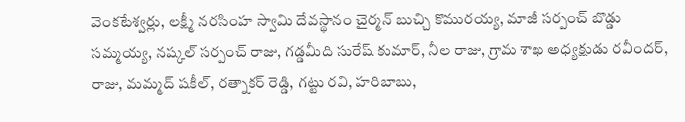వెంకటేశ్వర్లు, లక్ష్మీ నరసింహ స్వామి దేవస్థానం చైర్మన్ బుచ్చి కొమురయ్య, మాజీ సర్పంచ్ బొడ్డు సమ్మయ్య, నష్కల్ సర్పంచ్ రాజు, గడ్డమీది సురేష్ కుమార్, నీల రాజు, గ్రామ శాఖ అధ్యక్షుడు రవీందర్, రాజు, మమ్మద్ షకీల్, రత్నాకర్ రెడ్డి, గట్టు రవి, హరిబాబు,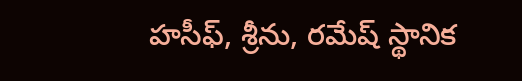హసీఫ్, శ్రీను, రమేష్ స్థానిక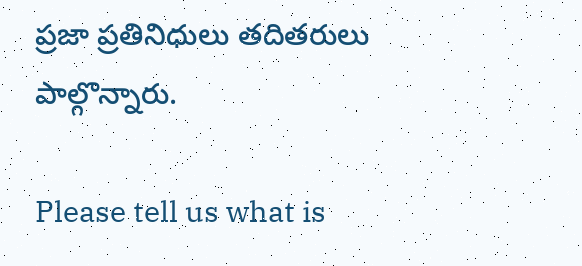ప్రజా ప్రతినిధులు తదితరులు పాల్గొన్నారు.

Please tell us what is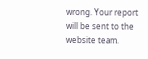wrong. Your report will be sent to the website team.